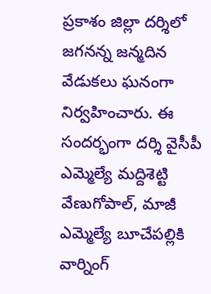ప్రకాశం జిల్లా దర్శిలో జగనన్న జన్మదిన వేడుకలు ఘనంగా నిర్వహించారు. ఈ సందర్భంగా దర్శి వైసీపీ ఎమ్మెల్యే మద్దిశెట్టి వేణుగోపాల్, మాజీ ఎమ్మెల్యే బూచేపల్లికి వార్నింగ్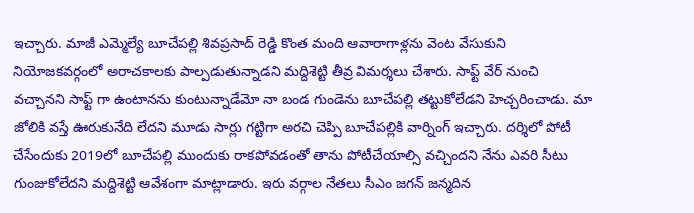ఇచ్చారు. మాజీ ఎమ్మెల్యే బూచేపల్లి శివప్రసాద్ రెడ్డి కొంత మంది ఆవారాగాళ్లను వెంట వేసుకుని నియోజకవర్గంలో అరాచకాలకు పాల్పడుతున్నాడని మద్దిశెట్టి తీవ్ర విమర్శలు చేశారు. సాఫ్ట్ వేర్ నుంచి వచ్చానని సాఫ్ట్ గా ఉంటానను కుంటున్నాడేమో నా బండ గుండెను బూచేపల్లి తట్టుకోలేడని హెచ్చరించాడు. మా జోలికి వస్తే ఊరుకునేది లేదని మూడు సార్లు గట్టిగా అరచి చెప్పి బూచేపల్లికి వార్నింగ్ ఇచ్చారు. దర్శిలో పోటీ చేసేందుకు 2019లో బూచేపల్లి ముందుకు రాకపోవడంతో తాను పోటీచేయాల్సి వచ్చిందని నేను ఎవరి సీటు గుంజుకోలేదని మద్దిశెట్టి ఆవేశంగా మాట్లాడారు. ఇరు వర్గాల నేతలు సీఎం జగన్ జన్మదిన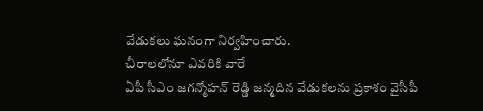వేడుకలు ఘనంగా నిర్వహించారు.
చీరాలలోనూ ఎవరికి వారే
ఏపీ సీఎం జగన్మోహన్ రెడ్డి జన్మదిన వేడుకలను ప్రకాశం వైసీపీ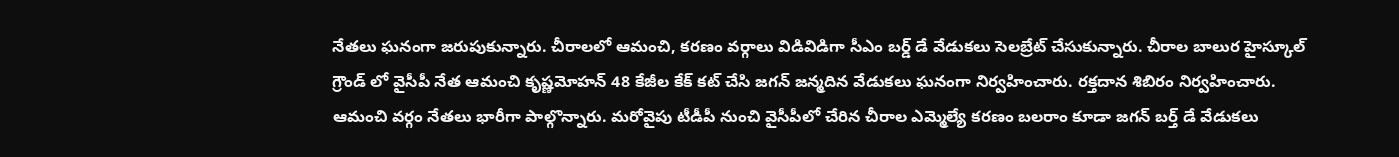నేతలు ఘనంగా జరుపుకున్నారు. చీరాలలో ఆమంచి, కరణం వర్గాలు విడివిడిగా సీఎం బర్డ్ డే వేడుకలు సెలబ్రేట్ చేసుకున్నారు. చీరాల బాలుర హైస్కూల్ గ్రౌండ్ లో వైసీపీ నేత ఆమంచి కృష్ణమోహన్ 48 కేజీల కేక్ కట్ చేసి జగన్ జన్మదిన వేడుకలు ఘనంగా నిర్వహించారు. రక్తదాన శిబిరం నిర్వహించారు. ఆమంచి వర్గం నేతలు భారీగా పాల్గొన్నారు. మరోవైపు టీడీపీ నుంచి వైసీపీలో చేరిన చీరాల ఎమ్మెల్యే కరణం బలరాం కూడా జగన్ బర్త్ డే వేడుకలు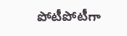పోటీపోటీగా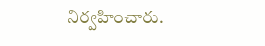నిర్వహించారు.